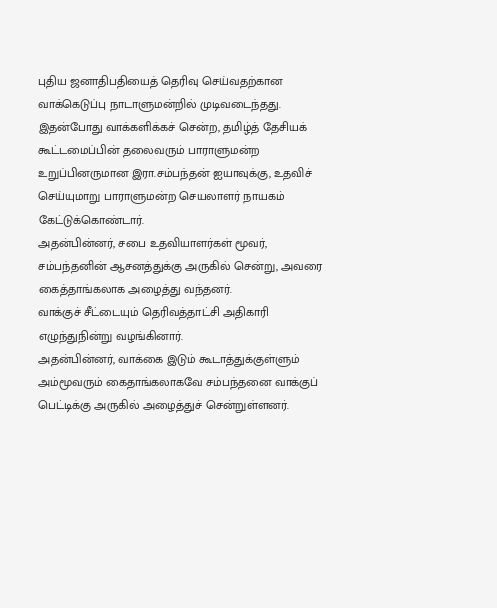புதிய ஜனாதிபதியைத் தெரிவு செய்வதற்கான வாக்கெடுப்பு நாடாளுமன்றில் முடிவடைந்தது.
இதன்போது வாக்களிக்கச் சென்ற, தமிழ்த் தேசியக் கூட்டமைப்பின் தலைவரும் பாராளுமன்ற உறுப்பினருமான இரா.சம்பந்தன் ஐயாவுக்கு, உதவிச் செய்யுமாறு பாராளுமன்ற செயலாளர் நாயகம் கேட்டுக்கொண்டார்.
அதன்பின்னர், சபை உதவியாளர்கள் மூவர், சம்பந்தனின் ஆசனத்துக்கு அருகில் சென்று, அவரை கைத்தாங்கலாக அழைத்து வந்தனர்.
வாக்குச் சீட்டையும் தெரிவத்தாட்சி அதிகாரி எழுந்துநின்று வழங்கினார்.
அதன்பின்னர், வாக்கை இடும் கூடாத்துக்குள்ளும் அம்மூவரும் கைதாங்கலாகவே சம்பந்தனை வாக்குப் பெட்டிக்கு அருகில் அழைத்துச் சென்றுள்ளனர்.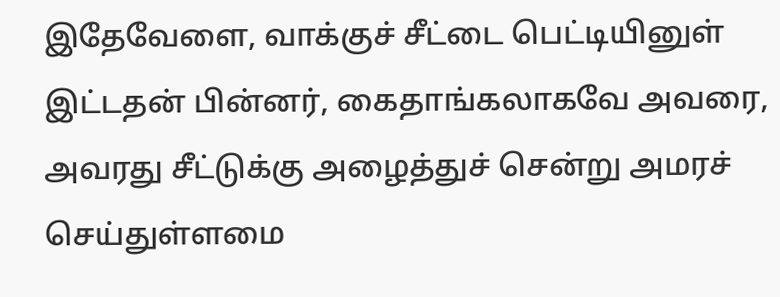இதேவேளை, வாக்குச் சீட்டை பெட்டியினுள் இட்டதன் பின்னர், கைதாங்கலாகவே அவரை, அவரது சீட்டுக்கு அழைத்துச் சென்று அமரச் செய்துள்ளமை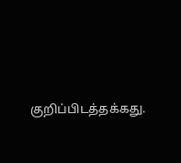குறிப்பிடத்தக்கது.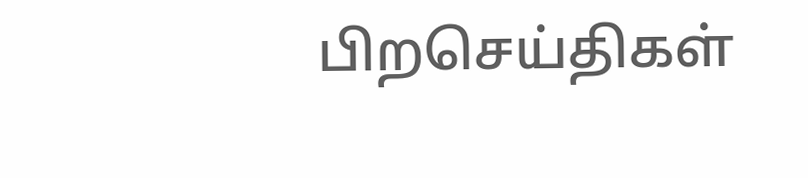பிறசெய்திகள்